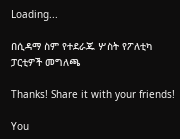Loading...

በሲዳማ ስም የተደራጁ ሦስት የፖለቲካ ፓርቲዎች መግለጫ

Thanks! Share it with your friends!

You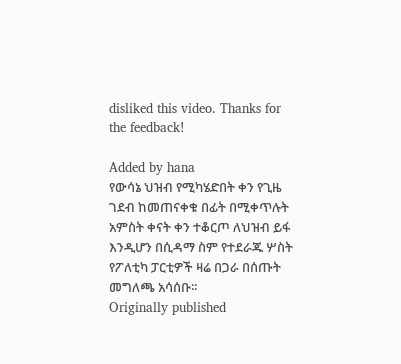disliked this video. Thanks for the feedback!

Added by hana
የውሳኔ ህዝብ የሚካሄድበት ቀን የጊዜ ገደብ ከመጠናቀቁ በፊት በሚቀጥሉት አምስት ቀናት ቀን ተቆርጦ ለህዝብ ይፋ እንዲሆን በሲዳማ ስም የተደራጁ ሦስት የፖለቲካ ፓርቲዎች ዛሬ በጋራ በሰጡት መግለጫ አሳሰቡ፡፡
Originally published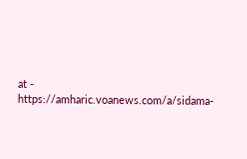at - https://amharic.voanews.com/a/sidama-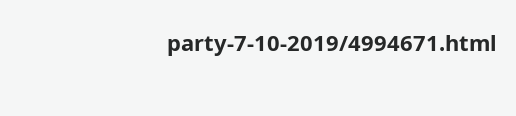party-7-10-2019/4994671.html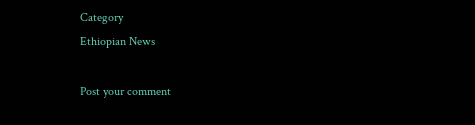Category
Ethiopian News

Post your comment